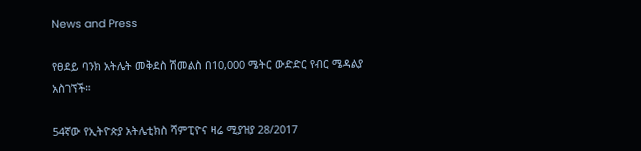News and Press

የፀደይ ባንክ አትሌት መቅደስ ሽመልስ በ10,000 ሜትር ውድድር የብር ሜዳልያ አስገኘች።

54ኛው የኢትዮጵያ አትሌቲክስ ሻምፒዮና ዛሬ ሚያዝያ 28/2017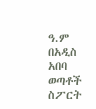ዓ.ም በአዲስ አበባ ወጣቶች ስፖርት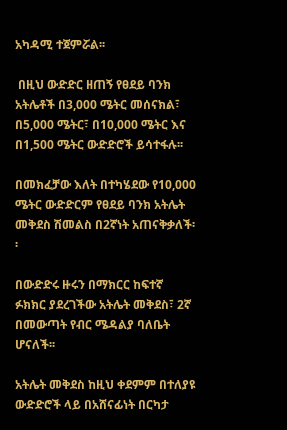አካዳሚ ተጀምሯል፡፡

 በዚህ ውድድር ዘጠኝ የፀደይ ባንክ አትሌቶች በ3,000 ሜትር መሰናክል፣ በ5,000 ሜትር፣ በ10,000 ሜትር እና በ1,500 ሜትር ውድድሮች ይሳተፋሉ፡፡

በመክፈቻው እለት በተካሄደው የ10,000 ሜትር ውድድርም የፀደይ ባንክ አትሌት መቅደስ ሽመልስ በ2ኛነት አጠናቅቃለች፡፡

በውድድሩ ዙሩን በማክርር ከፍተኛ ፉክክር ያደረገችው አትሌት መቅደስ፣ 2ኛ በመውጣት የብር ሜዳልያ ባለቤት ሆናለች፡፡

አትሌት መቅደስ ከዚህ ቀደምም በተለያዩ ውድድሮች ላይ በአሸናፊነት በርካታ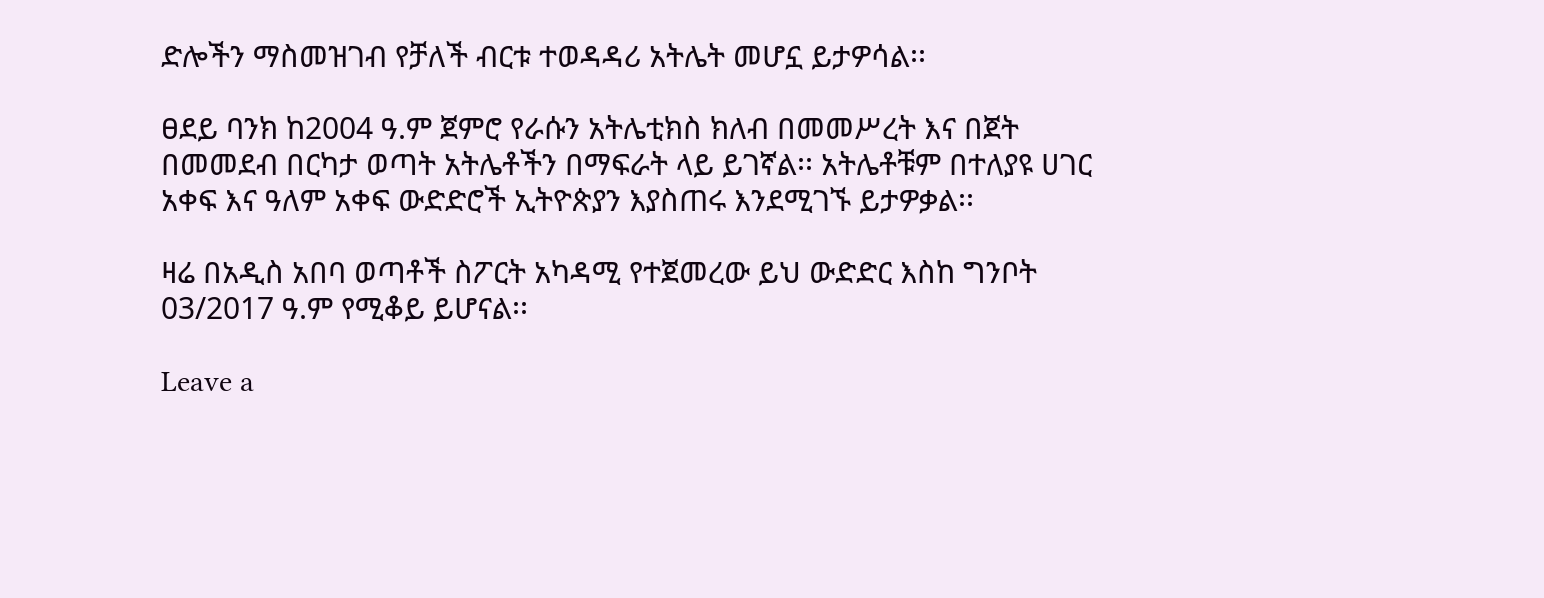ድሎችን ማስመዝገብ የቻለች ብርቱ ተወዳዳሪ አትሌት መሆኗ ይታዎሳል፡፡

ፀደይ ባንክ ከ2004 ዓ.ም ጀምሮ የራሱን አትሌቲክስ ክለብ በመመሥረት እና በጀት በመመደብ በርካታ ወጣት አትሌቶችን በማፍራት ላይ ይገኛል፡፡ አትሌቶቹም በተለያዩ ሀገር አቀፍ እና ዓለም አቀፍ ውድድሮች ኢትዮጵያን እያስጠሩ እንደሚገኙ ይታዎቃል፡፡

ዛሬ በአዲስ አበባ ወጣቶች ስፖርት አካዳሚ የተጀመረው ይህ ውድድር እስከ ግንቦት 03/2017 ዓ.ም የሚቆይ ይሆናል፡፡

Leave a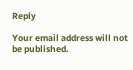Reply

Your email address will not be published.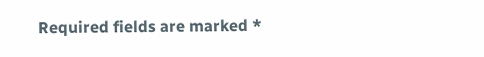Required fields are marked *